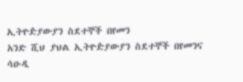ኢትዮዽያውያን ስደተኞች በየመን
አንድ ሺህ ያህል ኢትዮዽያውያን ስደተኞች በየመንና ሳዑዲ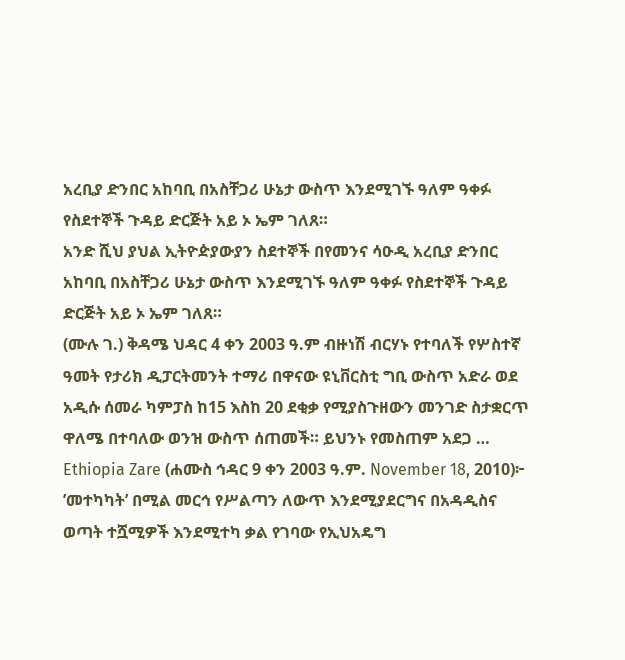አረቢያ ድንበር አከባቢ በአስቸጋሪ ሁኔታ ውስጥ እንደሚገኙ ዓለም ዓቀፉ የስደተኞች ጉዳይ ድርጅት አይ ኦ ኤም ገለጸ።
አንድ ሺህ ያህል ኢትዮዽያውያን ስደተኞች በየመንና ሳዑዲ አረቢያ ድንበር አከባቢ በአስቸጋሪ ሁኔታ ውስጥ እንደሚገኙ ዓለም ዓቀፉ የስደተኞች ጉዳይ ድርጅት አይ ኦ ኤም ገለጸ።
(ሙሉ ገ.) ቅዳሜ ህዳር 4 ቀን 2003 ዓ.ም ብዙነሽ ብርሃኑ የተባለች የሦስተኛ ዓመት የታሪክ ዲፓርትመንት ተማሪ በዋናው ዩኒቨርስቲ ግቢ ውስጥ አድራ ወደ አዲሱ ሰመራ ካምፓስ ከ15 እስከ 20 ደቂቃ የሚያስጉዘውን መንገድ ስታቋርጥ ዋለሜ በተባለው ወንዝ ውስጥ ሰጠመች። ይህንኑ የመስጠም አደጋ …
Ethiopia Zare (ሐሙስ ኅዳር 9 ቀን 2003 ዓ.ም. November 18, 2010)፦ ’መተካካት’ በሚል መርኅ የሥልጣን ለውጥ እንደሚያደርግና በአዳዲስና ወጣት ተሿሚዎች እንደሚተካ ቃል የገባው የኢህአዴግ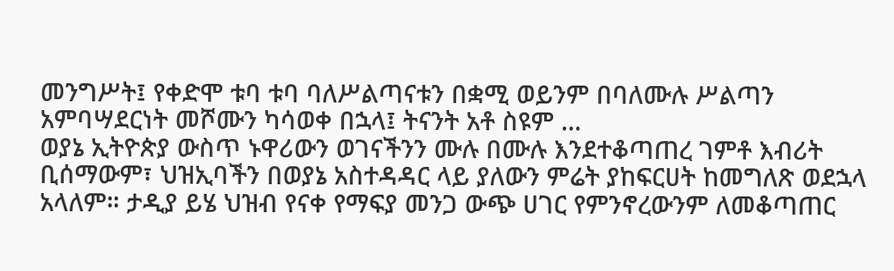መንግሥት፤ የቀድሞ ቱባ ቱባ ባለሥልጣናቱን በቋሚ ወይንም በባለሙሉ ሥልጣን አምባሣደርነት መሾሙን ካሳወቀ በኋላ፤ ትናንት አቶ ስዩም …
ወያኔ ኢትዮጵያ ውስጥ ኑዋሪውን ወገናችንን ሙሉ በሙሉ እንደተቆጣጠረ ገምቶ እብሪት ቢሰማውም፣ ህዝኢባችን በወያኔ አስተዳዳር ላይ ያለውን ምሬት ያከፍርሀት ከመግለጽ ወደኋላ አላለም። ታዲያ ይሄ ህዝብ የናቀ የማፍያ መንጋ ውጭ ሀገር የምንኖረውንም ለመቆጣጠር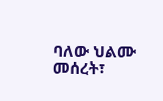ባለው ህልሙ መሰረት፣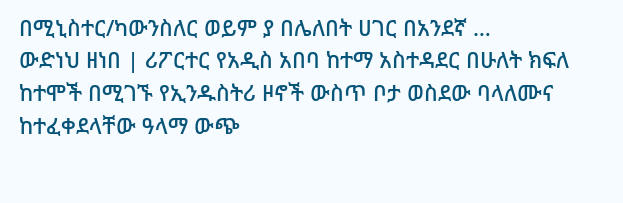በሚኒስተር/ካውንስለር ወይም ያ በሌለበት ሀገር በአንደኛ …
ውድነህ ዘነበ | ሪፖርተር የአዲስ አበባ ከተማ አስተዳደር በሁለት ክፍለ ከተሞች በሚገኙ የኢንዱስትሪ ዞኖች ውስጥ ቦታ ወስደው ባላለሙና ከተፈቀደላቸው ዓላማ ውጭ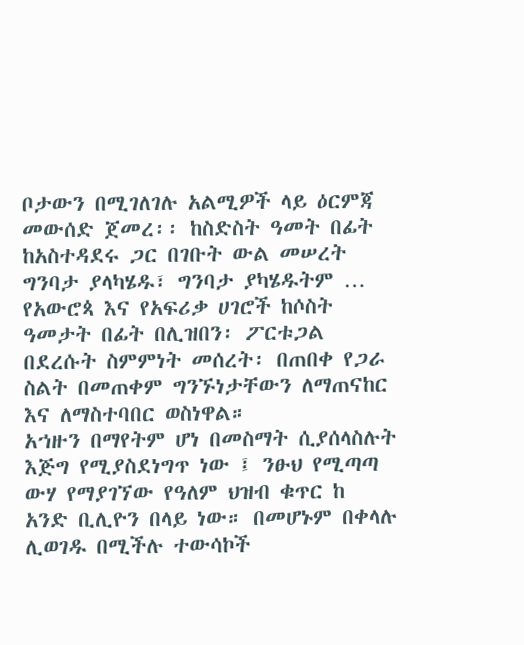ቦታውን በሚገለገሉ አልሚዎች ላይ ዕርምጃ መውሰድ ጀመረ፡፡ ከስድስት ዓመት በፊት ከአስተዳደሩ ጋር በገቡት ውል መሠረት ግንባታ ያላካሄዱ፣ ግንባታ ያካሄዱትም …
የአውሮጳ እና የአፍሪቃ ሀገሮች ከሶስት ዓመታት በፊት በሊዝበን፡ ፖርቱጋል በደረሱት ስምምነት መሰረት፡ በጠበቀ የጋራ ስልት በመጠቀም ግንኙነታቸውን ለማጠናከር እና ለማስተባበር ወስነዋል።
አኀዙን በማየትም ሆነ በመስማት ሲያሰላስሉት እጅግ የሚያስደነግጥ ነው ፤ ንፁህ የሚጣጣ ውሃ የማያገኘው የዓለም ህዝብ ቁጥር ከ አንድ ቢሊዮን በላይ ነው። በመሆኑም በቀላሉ ሊወገዱ በሚችሉ ተውሳኮች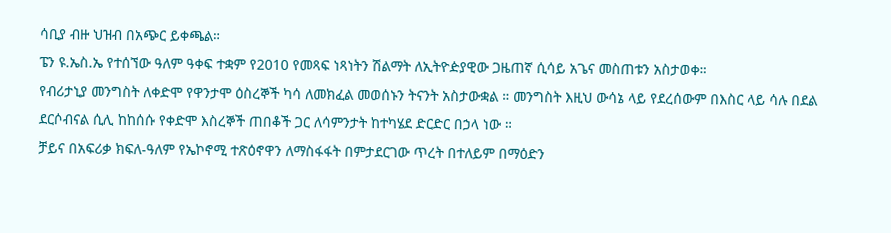ሳቢያ ብዙ ህዝብ በአጭር ይቀጫል።
ፔን ዩ.ኤስ.ኤ የተሰኘው ዓለም ዓቀፍ ተቋም የ2010 የመጻፍ ነጻነትን ሽልማት ለኢትዮዽያዊው ጋዜጠኛ ሲሳይ አጌና መስጠቱን አስታወቀ።
የብሪታኒያ መንግስት ለቀድሞ የዋንታሞ ዕስረኞች ካሳ ለመክፈል መወሰኑን ትናንት አስታውቋል ። መንግስት እዚህ ውሳኔ ላይ የደረሰውም በእስር ላይ ሳሉ በደል ደርሶብናል ሲሊ ከከሰሱ የቀድሞ እስረኞች ጠበቆች ጋር ለሳምንታት ከተካሄደ ድርድር በኃላ ነው ።
ቻይና በአፍሪቃ ክፍለ-ዓለም የኤኮኖሚ ተጽዕኖዋን ለማስፋፋት በምታደርገው ጥረት በተለይም በማዕድን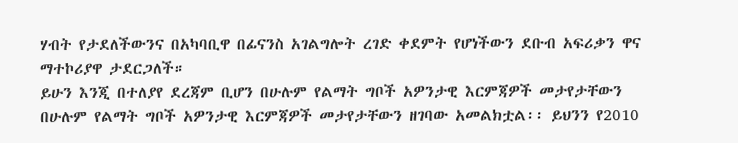ሃብት የታደለችውንና በአካባቢዋ በፊናንስ አገልግሎት ረገድ ቀደምት የሆነችውን ደቡብ አፍሪቃን ዋና ማተኮሪያዋ ታደርጋለች።
ይሁን እንጂ በተለያየ ደረጃም ቢሆን በሁሉም የልማት ግቦች አዎንታዊ እርምጃዎች መታየታቸውን በሁሉም የልማት ግቦች አዎንታዊ እርምጃዎች መታየታቸውን ዘገባው አመልክቷል፡፡ ይህንን የ2010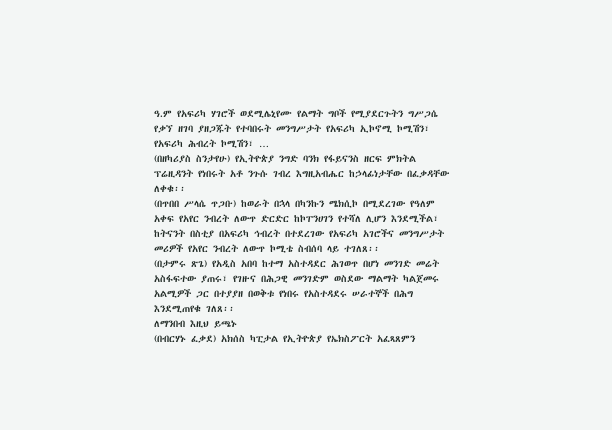ዓ.ም የአፍሪካ ሃገሮች ወደሚሌኒየሙ የልማት ግቦች የሚያደርጉትን ግሥጋሴ የቃኘ ዘገባ ያዘጋጁት የተባበሩት መንግሥታት የአፍሪካ ኢኮኖሚ ኮሚሽን፣ የአፍሪካ ሕብረት ኮሚሽን፣ …
(በዘካሪያስ ስንታየሁ) የኢትዮጵያ ንግድ ባንክ የፋይናንስ ዘርፍ ምክትል ፕሬዚዳንት የነበሩት አቶ ንጉሱ ገብረ እግዚአብሔር ከኃላፊነታቸው በፈቃዳቸው ለቀቁ፡፡
(በጥበበ ሥላሴ ጥጋቡ) ከወራት በኋላ በካንኩን ሜክሲኮ በሚደረገው የዓለም አቀፍ የአየር ንብረት ለውጥ ድርድር ከኮፐንሀገን የተሻለ ሊሆን እንደሚችል፣ ከትናንት በስቲያ በአፍሪካ ኅብረት በተደረገው የአፍሪካ አገሮችና መንግሥታት መሪዎች የአየር ንብረት ለውጥ ኮሚቴ ስብሰባ ላይ ተገለጸ፡፡
(በታምሩ ጽጌ) የአዲስ አበባ ከተማ አስተዳደር ሕገወጥ በሆነ መንገድ መሬት አስፋፍተው ያጠሩ፣ የገዙና በሕጋዊ መንገድም ወስደው ማልማት ካልጀመሩ አልሚዎች ጋር በተያያዘ በወቅቱ የነበሩ የአስተዳደሩ ሠራተኞች በሕግ እንደሚጠየቁ ገለጸ፡፡
ለማንበብ እዚህ ይጫኑ
(በብርሃኑ ፈቃደ) አክሰስ ካፒታል የኢትዮጵያ የኤክስፖርት አፈጻጸምን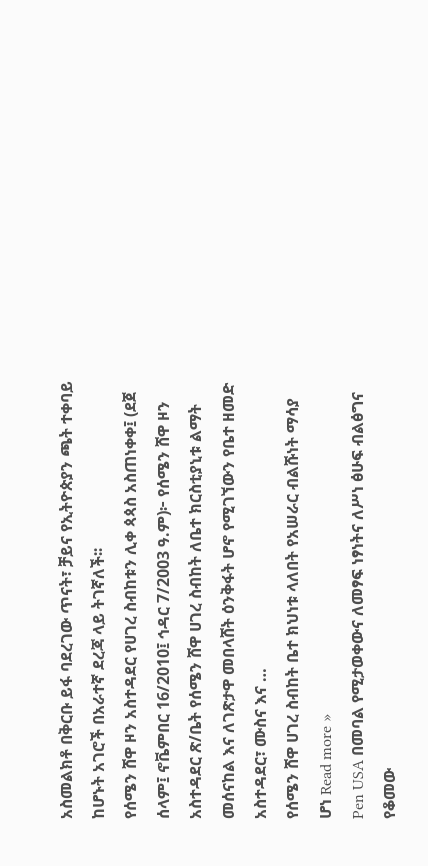አስመልክቶ በቅርቡ ይፋ ባደረገው ጥናት፣ ቻይና የኢትዮጵያን ጫት ተቀባይ ከሆኑት አገሮች በአራተኛ ደረጃ ላይ ትገኛለች፡፡
የሰሜን ሸዋ ዞን አስተዳደር የሀገረ ስብከቱን ሊቀ ጳጳስ አስጠነቀቀ፤ (ደጀ ሰላም፤ ኖቬምበር 16/2010፤ ኅዳር 7/2003 ዓ.ም)፦ የሰሜን ሸዋ ዞን አስተዳደር ጽ/ቤት የሰሜን ሸዋ ሀገረ ስብከት ለቤተ ክርስቲያኒቱ ልማት መሰናከል እና ለገጽታዋ መበላሸት ዕንቅፋት ሆኖ የሚገኘውን የቤተ ዘመድ አስተዳደር፣ ሙስና እና …
የሰሜን ሸዋ ሀገረ ስብከት ቤተ ክህነቱ ላለበት የአሠራር ብልሹነት ማሳያ ሆነ Read more »
Pen USA በመባል የሚታወቀውና ለመፃፍ ነፃነትና ለሥነ ፅሁፍ ብልፅግና የቆመው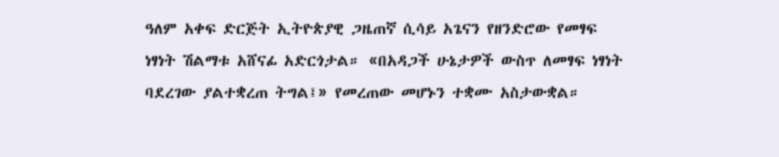ዓለም አቀፍ ድርጅት ኢትዮጵያዊ ጋዜጠኛ ሲሳይ አጌናን የዘንድሮው የመፃፍ ነፃነት ሽልማቱ አሸናፊ አድርጎታል። «በአዳጋች ሁኔታዎች ውስጥ ለመፃፍ ነፃነት ባደረገው ያልተቋረጠ ትግል፤» የመረጠው መሆኑን ተቋሙ አስታውቋል።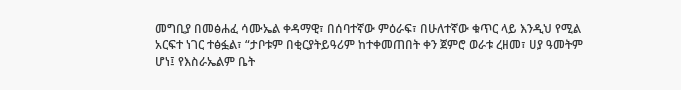መግቢያ በመፅሐፈ ሳሙኤል ቀዳማዊ፣ በሰባተኛው ምዕራፍ፣ በሁለተኛው ቁጥር ላይ እንዲህ የሚል አርፍተ ነገር ተፅፏል፣ “ታቦቱም በቂርያትይዓሪም ከተቀመጠበት ቀን ጀምሮ ወራቱ ረዘመ፣ ሀያ ዓመትም ሆነ፤ የእስራኤልም ቤት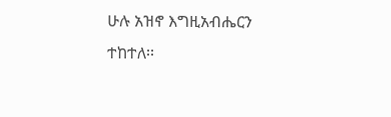ሁሉ አዝኖ እግዚአብሔርን ተከተለ፡፡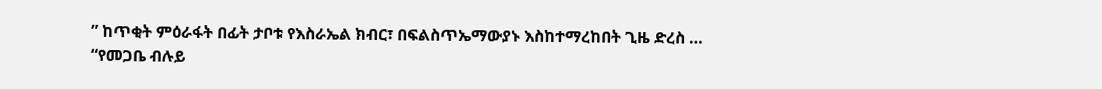” ከጥቂት ምዕራፋት በፊት ታቦቱ የእስራኤል ክብር፣ በፍልስጥኤማውያኑ እስከተማረከበት ጊዜ ድረስ …
“የመጋቤ ብሉይ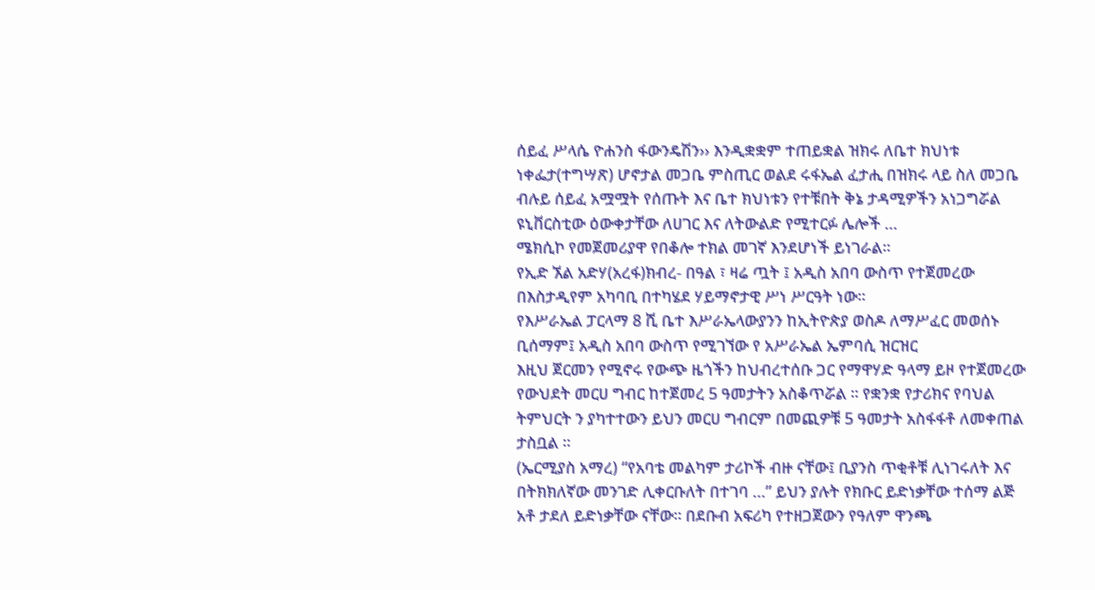ሰይፈ ሥላሴ ዮሐንስ ፋውንዴሽን›› እንዲቋቋም ተጠይቋል ዝክሩ ለቤተ ክህነቱ ነቀፌታ(ተግሣጽ) ሆኖታል መጋቤ ምስጢር ወልደ ሩፋኤል ፈታሒ በዝክሩ ላይ ስለ መጋቤ ብሉይ ሰይፈ አሟሟት የሰጡት እና ቤተ ክህነቱን የተቹበት ቅኔ ታዳሚዎችን አነጋግሯል ዩኒቨርስቲው ዕውቀታቸው ለሀገር እና ለትውልድ የሚተርፉ ሌሎች …
ሜክሲኮ የመጀመሪያዋ የበቆሎ ተክል መገኛ እንደሆነች ይነገራል።
የኢድ ኧል አድሃ(አረፋ)ክብረ- በዓል ፣ ዛሬ ጧት ፤ አዲስ አበባ ውስጥ የተጀመረው በእስታዲየም አካባቢ በተካሄደ ሃይማኖታዊ ሥነ ሥርዓት ነው።
የእሥራኤል ፓርላማ 8 ሺ ቤተ እሥራኤላውያንን ከኢትዮጵያ ወስዶ ለማሥፈር መወሰኑ ቢሰማም፤ አዲስ አበባ ውስጥ የሚገኘው የ አሥራኤል ኤምባሲ ዝርዝር
እዚህ ጀርመን የሚኖሩ የውጭ ዜጎችን ከህብረተሰቡ ጋር የማዋሃድ ዓላማ ይዞ የተጀመረው የውህደት መርሀ ግብር ከተጀመረ 5 ዓመታትን አስቆጥሯል ። የቋንቋ የታሪክና የባህል ትምህርት ን ያካተተውን ይህን መርሀ ግብርም በመጪዎቹ 5 ዓመታት አስፋፋቶ ለመቀጠል ታስቧል ።
(ኤርሚያስ አማረ) “የአባቴ መልካም ታሪኮች ብዙ ናቸው፤ ቢያንስ ጥቂቶቹ ሊነገሩለት እና በትክክለኛው መንገድ ሊቀርቡለት በተገባ …” ይህን ያሉት የክቡር ይድነቃቸው ተሰማ ልጅ አቶ ታደለ ይድነቃቸው ናቸው። በደቡብ አፍሪካ የተዘጋጀውን የዓለም ዋንጫ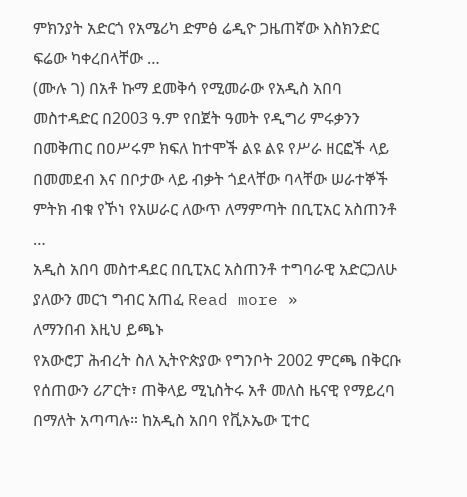ምክንያት አድርጎ የአሜሪካ ድምፅ ሬዲዮ ጋዜጠኛው እስክንድር ፍሬው ካቀረበላቸው …
(ሙሉ ገ) በአቶ ኩማ ደመቅሳ የሚመራው የአዲስ አበባ መስተዳድር በ2003 ዓ.ም የበጀት ዓመት የዲግሪ ምሩቃንን በመቅጠር በዐሥሩም ክፍለ ከተሞች ልዩ ልዩ የሥራ ዘርፎች ላይ በመመደብ እና በቦታው ላይ ብቃት ጎደላቸው ባላቸው ሠራተኞች ምትክ ብቁ የኾነ የአሠራር ለውጥ ለማምጣት በቢፒአር አስጠንቶ …
አዲስ አበባ መስተዳደር በቢፒአር አስጠንቶ ተግባራዊ አድርጋለሁ ያለውን መርኀ ግብር አጠፈ Read more »
ለማንበብ እዚህ ይጫኑ
የአውሮፓ ሕብረት ስለ ኢትዮጵያው የግንቦት 2002 ምርጫ በቅርቡ የሰጠውን ሪፖርት፣ ጠቅላይ ሚኒስትሩ አቶ መለስ ዜናዊ የማይረባ በማለት አጣጣሉ። ከአዲስ አበባ የቪኦኤው ፒተር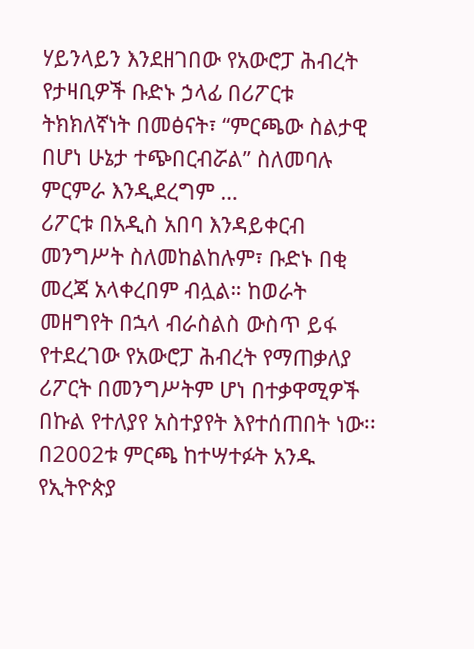ሃይንላይን እንደዘገበው የአውሮፓ ሕብረት የታዛቢዎች ቡድኑ ኃላፊ በሪፖርቱ ትክክለኛነት በመፅናት፣ “ምርጫው ስልታዊ በሆነ ሁኔታ ተጭበርብሯል” ስለመባሉ ምርምራ እንዲደረግም …
ሪፖርቱ በአዲስ አበባ እንዳይቀርብ መንግሥት ስለመከልከሉም፣ ቡድኑ በቂ መረጃ አላቀረበም ብሏል። ከወራት መዘግየት በኋላ ብራስልስ ውስጥ ይፋ የተደረገው የአውሮፓ ሕብረት የማጠቃለያ ሪፖርት በመንግሥትም ሆነ በተቃዋሚዎች በኩል የተለያየ አስተያየት እየተሰጠበት ነው፡፡ በ2002ቱ ምርጫ ከተሣተፉት አንዱ የኢትዮጵያ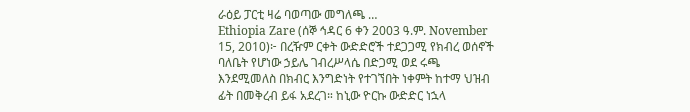ራዕይ ፓርቲ ዛሬ ባወጣው መግለጫ …
Ethiopia Zare (ሰኞ ኅዳር 6 ቀን 2003 ዓ.ም. November 15, 2010)፦ በረዥም ርቀት ውድድሮች ተደጋጋሚ የክብረ ወሰኖች ባለቤት የሆነው ኃይሌ ገብረሥላሴ በድጋሚ ወደ ሩጫ እንደሚመለስ በክብር እንግድነት የተገኘበት ነቀምት ከተማ ህዝብ ፊት በመቅረብ ይፋ አደረገ። ከኒው ዮርኩ ውድድር ነኋላ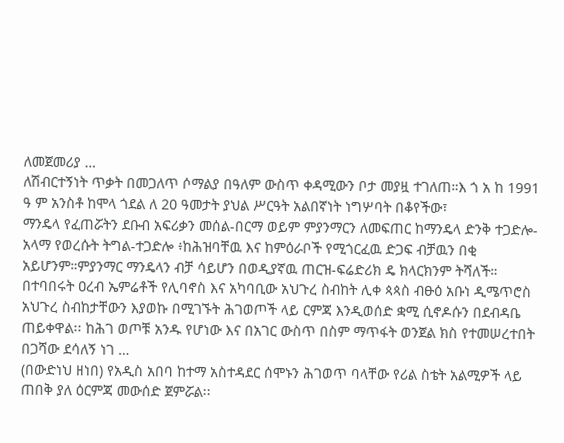ለመጀመሪያ …
ለሽብርተኝነት ጥቃት በመጋለጥ ሶማልያ በዓለም ውስጥ ቀዳሚውን ቦታ መያዟ ተገለጠ።እ ጎ አ ከ 1991 ዓ ም አንስቶ ከሞላ ጎደል ለ 20 ዓመታት ያህል ሥርዓት አልበኛነት ነግሦባት በቆየችው፣
ማንዴላ የፈጠሯትን ደቡብ አፍሪቃን መሰል-በርማ ወይም ምያንማርን ለመፍጠር ከማንዴላ ድንቅ ተጋድሎ-አላማ የወረሱት ትግል-ተጋድሎ ፥ከሕዝባቸዉ እና ከምዕራቦች የሚጎርፈዉ ድጋፍ ብቻዉን በቂ አይሆንም።ምያንማር ማንዴላን ብቻ ሳይሆን በወዲያኛዉ ጠርዝ-ፍሬድሪክ ዴ ክላርክንም ትሻለች።
በተባበሩት ዐረብ ኤምሬቶች የሊባኖስ እና አካባቢው አህጉረ ስብከት ሊቀ ጳጳስ ብፁዕ አቡነ ዲሜጥሮስ አህጉረ ስብከታቸውን እያወኩ በሚገኙት ሕገወጦች ላይ ርምጃ እንዲወሰድ ቋሚ ሲኖዶሱን በደብዳቤ ጠይቀዋል፡፡ ከሕገ ወጦቹ አንዱ የሆነው እና በአገር ውስጥ በስም ማጥፋት ወንጀል ክስ የተመሠረተበት በጋሻው ደሳለኝ ነገ …
(በውድነህ ዘነበ) የአዲስ አበባ ከተማ አስተዳደር ሰሞኑን ሕገወጥ ባላቸው የሪል ስቴት አልሚዎች ላይ ጠበቅ ያለ ዕርምጃ መውሰድ ጀምሯል፡፡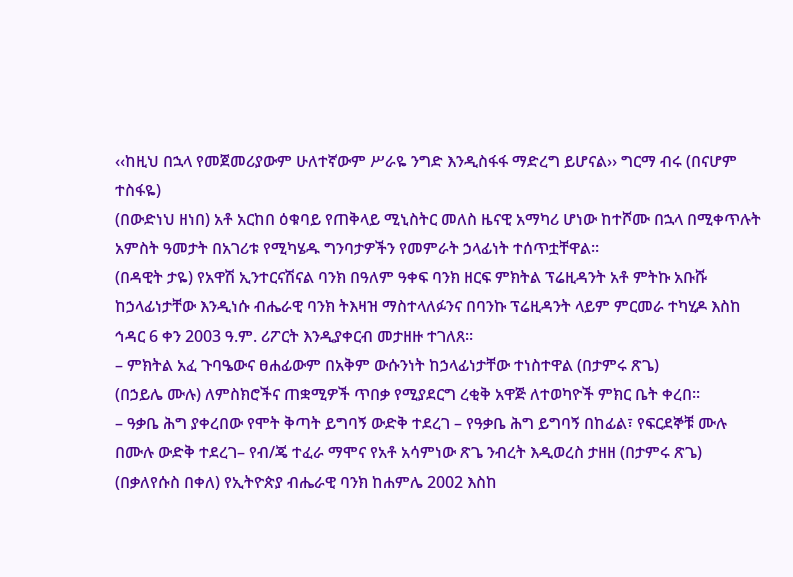‹‹ከዚህ በኋላ የመጀመሪያውም ሁለተኛውም ሥራዬ ንግድ እንዲስፋፋ ማድረግ ይሆናል›› ግርማ ብሩ (በናሆም ተስፋዬ)
(በውድነህ ዘነበ) አቶ አርከበ ዕቁባይ የጠቅላይ ሚኒስትር መለስ ዜናዊ አማካሪ ሆነው ከተሾሙ በኋላ በሚቀጥሉት አምስት ዓመታት በአገሪቱ የሚካሄዱ ግንባታዎችን የመምራት ኃላፊነት ተሰጥቷቸዋል፡፡
(በዳዊት ታዬ) የአዋሽ ኢንተርናሽናል ባንክ በዓለም ዓቀፍ ባንክ ዘርፍ ምክትል ፕሬዚዳንት አቶ ምትኩ አቡሹ ከኃላፊነታቸው እንዲነሱ ብሔራዊ ባንክ ትእዛዝ ማስተላለፉንና በባንኩ ፕሬዚዳንት ላይም ምርመራ ተካሂዶ እስከ ኅዳር 6 ቀን 2003 ዓ.ም. ሪፖርት እንዲያቀርብ መታዘዙ ተገለጸ፡፡
– ምክትል አፈ ጉባዔውና ፀሐፊውም በአቅም ውሱንነት ከኃላፊነታቸው ተነስተዋል (በታምሩ ጽጌ)
(በኃይሌ ሙሉ) ለምስክሮችና ጠቋሚዎች ጥበቃ የሚያደርግ ረቂቅ አዋጅ ለተወካዮች ምክር ቤት ቀረበ፡፡
– ዓቃቤ ሕግ ያቀረበው የሞት ቅጣት ይግባኝ ውድቅ ተደረገ – የዓቃቤ ሕግ ይግባኝ በከፊል፣ የፍርደኞቹ ሙሉ በሙሉ ውድቅ ተደረገ– የብ/ጄ ተፈራ ማሞና የአቶ አሳምነው ጽጌ ንብረት እዲወረስ ታዘዘ (በታምሩ ጽጌ)
(በቃለየሱስ በቀለ) የኢትዮጵያ ብሔራዊ ባንክ ከሐምሌ 2002 እስከ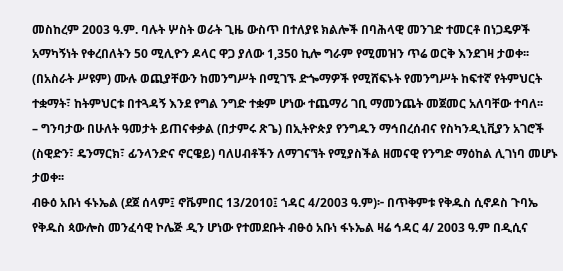መስከረም 2003 ዓ.ም. ባሉት ሦስት ወራት ጊዜ ውስጥ በተለያዩ ክልሎች በባሕላዊ መንገድ ተመርቶ በነጋዴዎች አማካኝነት የቀረበለትን 50 ሚሊዮን ዶላር ዋጋ ያለው 1,350 ኪሎ ግራም የሚመዝን ጥሬ ወርቅ እንደገዛ ታወቀ፡፡
(በአስራት ሥዩም) ሙሉ ወጪያቸውን ከመንግሥት በሚገኙ ድጐማዎች የሚሸፍኑት የመንግሥት ከፍተኛ የትምህርት ተቋማት፣ ከትምህርቱ በተጓዳኝ እንደ የግል ንግድ ተቋም ሆነው ተጨማሪ ገቢ ማመንጨት መጀመር አለባቸው ተባለ፡፡
– ግንባታው በሁለት ዓመታት ይጠናቀቃል (በታምሩ ጽጌ) በኢትዮጵያ የንግዱን ማኅበረሰብና የስካንዲኒቪያን አገሮች (ስዊድን፣ ዴንማርክ፣ ፊንላንድና ኖርዌይ) ባለሀብቶችን ለማገናኘት የሚያስችል ዘመናዊ የንግድ ማዕከል ሊገነባ መሆኑ ታወቀ፡፡
ብፁዕ አቡነ ፋኑኤል (ደጀ ሰላም፤ ኖቬምበር 13/2010፤ ኀዳር 4/2003 ዓ.ም)፦ በጥቅምቱ የቅዱስ ሲኖዶስ ጉባኤ የቅዱስ ጳውሎስ መንፈሳዊ ኮሌጅ ዲን ሆነው የተመደቡት ብፁዕ አቡነ ፋኑኤል ዛሬ ኅዳር 4/ 2003 ዓ.ም በዲሲና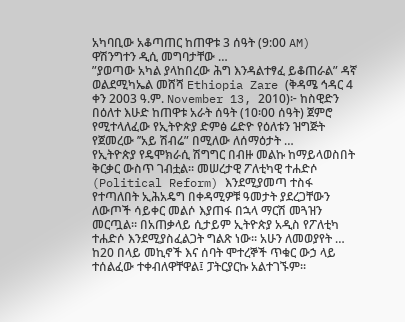አካባቢው አቆጣጠር ከጠዋቱ 3 ሰዓት (9:00 AM) ዋሽንግተን ዲሲ መግባታቸው …
”ያወጣው አካል ያላከበረው ሕግ እንዳልተፃፈ ይቆጠራል” ዳኛ ወልደሚካኤል መሸሻ Ethiopia Zare (ቅዳሜ ኅዳር 4 ቀን 2003 ዓ.ም. November 13, 2010)፦ ከስዊድን በዕለተ እሁድ ከጠዋቱ አራት ሰዓት (10፡00 ሰዓት) ጀምሮ የሚተላለፈው የኢትዮጵያ ድምፅ ሬድዮ የዕለቱን ዝግጅት የጀመረው ’’አይ ሽብሬ” በሚለው ለሰማዕታት …
የኢትዮጵያ የዴሞክራሲ ሽግግር በብዙ መልኩ ከማይላወስበት ቅርቃር ውስጥ ገብቷል። መሠረታዊ ፖለቲካዊ ተሐድሶ (Political Reform) እንደሚያመጣ ተስፋ የተጣለበት ኢሕአዴግ በቀዳሚዎቹ ዓመታት ያደረጋቸውን ለውጦች ሳይቀር መልሶ እያጠፋ በኋላ ማርሽ መጓዝን መርጧል። በአጠቃላይ ሲታይም ኢትዮጵያ አዲስ የፖለቲካ ተሐድሶ እንደሚያስፈልጋት ግልጽ ነው። አሁን ለመወያየት …
ከ20 በላይ መኪኖች እና ሰባት ሞተረኞች ጥቁር ውኃ ላይ ተሰልፈው ተቀብለዋቸዋል፤ ፓትርያርኩ አልተገኙም፡፡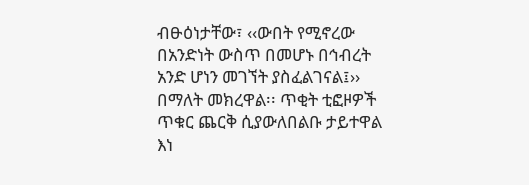ብፁዕነታቸው፣ ‹‹ውበት የሚኖረው በአንድነት ውስጥ በመሆኑ በኅብረት አንድ ሆነን መገኘት ያስፈልገናል፤›› በማለት መክረዋል፡፡ ጥቂት ቲፎዞዎች ጥቁር ጨርቅ ሲያውለበልቡ ታይተዋል እነ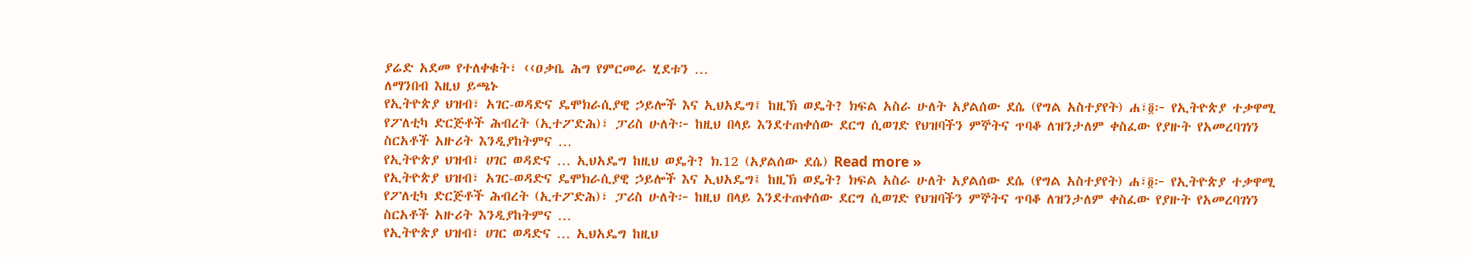ያሬድ አደመ የተለቀቁት፣ ‹‹ዐቃቤ ሕግ የምርመራ ሂደቱን …
ለማንበብ እዚህ ይጫኑ
የኢትዮጵያ ህዝብ፣ አገር-ወዳድና ዴሞክራሲያዊ ኃይሎች እና ኢህአዴግ፤ ከዚኽ ወዴት? ክፍል አስራ ሁለት አያልሰው ደሴ (የግል አስተያየት) ሐ፣፬፦ የኢትዮጵያ ተቃዋሚ የፖለቲካ ድርጅቶች ሕብረት (ኢተፖድሕ)፣ ፓሪስ ሁለት፦ ከዚህ በላይ እንደተጠቀሰው ደርግ ሲወገድ የህዝባችን ምኞትና ጥባቆ ለዝንታለም ቀስፈው የያዙት የአመረባገነን ስርአቶች አዙሪት እንዲያከትምና …
የኢትዮጵያ ህዝብ፣ ሀገር ወዳድና … ኢህአዴግ ከዚህ ወዴት? ክ.12 (አያልሰው ደሴ) Read more »
የኢትዮጵያ ህዝብ፣ አገር-ወዳድና ዴሞክራሲያዊ ኃይሎች እና ኢህአዴግ፤ ከዚኽ ወዴት? ክፍል አስራ ሁለት አያልሰው ደሴ (የግል አስተያየት) ሐ፣፬፦ የኢትዮጵያ ተቃዋሚ የፖለቲካ ድርጅቶች ሕብረት (ኢተፖድሕ)፣ ፓሪስ ሁለት፦ ከዚህ በላይ እንደተጠቀሰው ደርግ ሲወገድ የህዝባችን ምኞትና ጥባቆ ለዝንታለም ቀስፈው የያዙት የአመረባገነን ስርአቶች አዙሪት እንዲያከትምና …
የኢትዮጵያ ህዝብ፣ ሀገር ወዳድና … ኢህአዴግ ከዚህ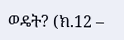ወዴት? (ክ.12 –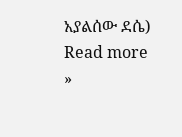አያልሰው ደሴ) Read more »